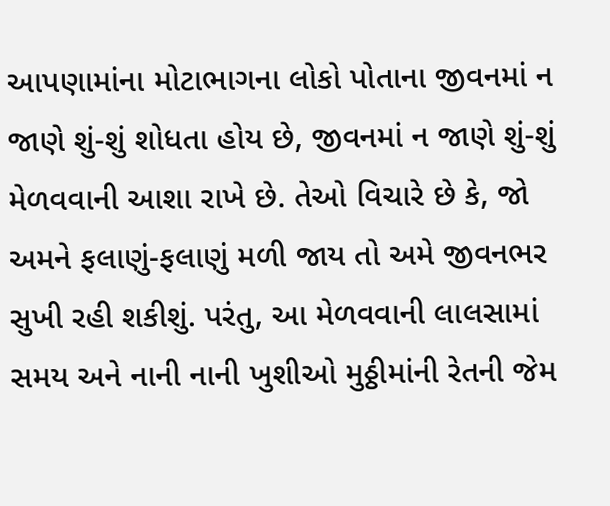આપણામાંના મોટાભાગના લોકો પોતાના જીવનમાં ન જાણે શું-શું શોધતા હોય છે, જીવનમાં ન જાણે શું-શું મેળવવાની આશા રાખે છે. તેઓ વિચારે છે કે, જો અમને ફલાણું-ફલાણું મળી જાય તો અમે જીવનભર સુખી રહી શકીશું. પરંતુ, આ મેળવવાની લાલસામાં સમય અને નાની નાની ખુશીઓ મુઠ્ઠીમાંની રેતની જેમ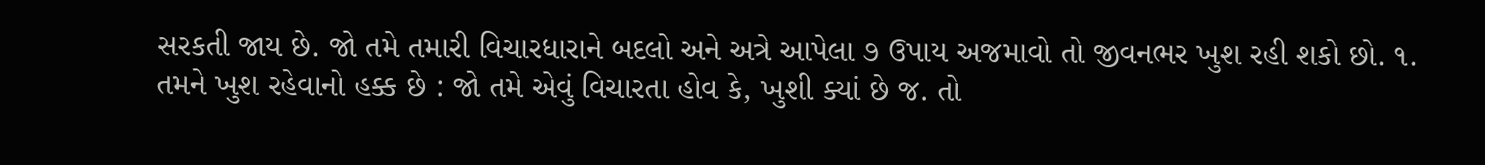સરકતી જાય છે. જો તમે તમારી વિચારધારાને બદલો અને અત્રે આપેલા ૭ ઉપાય અજમાવો તો જીવનભર ખુશ રહી શકો છો. ૧. તમને ખુશ રહેવાનો હક્ક છે : જો તમે એવું વિચારતા હોવ કે, ખુશી ક્યાં છે જ. તો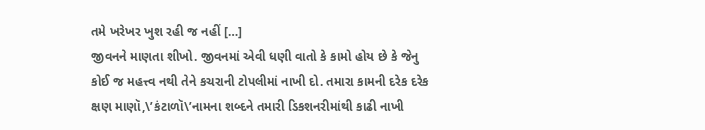તમે ખરેખર ખુશ રહી જ નહીં […]
જીવનને માણતા શીખો. જીવનમાં એવી ધણી વાતો કે કામો હોય છે કે જેનુ કોઈ જ મહત્ત્વ નથી તેને કચરાની ટોપલીમાં નાખી દો. તમારા કામની દરેક દરેક ક્ષણ માણૉ,\’કંટાળૉ\’નામના શબ્દને તમારી ડિકશનરીમાંથી કાઢી નાખી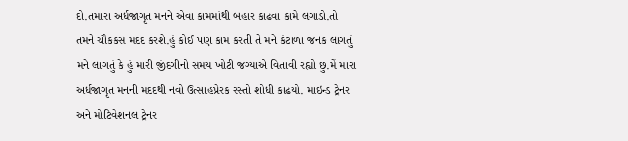દો.તમારા અર્ધજાગૃત મનને એવા કામમાંથી બહાર કાઢવા કામે લગાડો.તો તમને ચૌકકસ મદદ કરશે.હું કોઈ પણ કામ કરતી તે મને કંટાળા જનક લાગતું મને લાગતું કે હું મારી જીંદગીનો સમય ખોટી જગ્યાએ વિતાવી રહ્યો છુ.મેં મારા અર્ધજાગૃત મનની મદદથી નવો ઉત્સાહપ્રેરક રસ્તો શોધી કાઢયો. માઇન્ડ ટ્રેનર અને મોટિવેશનલ ટ્રેનર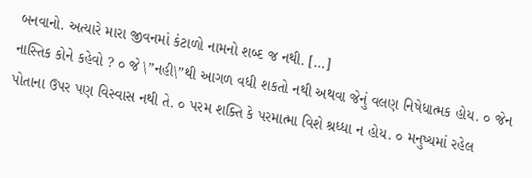બનવાનો. અત્યારે મારા જીવનમાં કંટાળો નામનો શબ્દ જ નથી. […]
નાસ્તિક કોને કહેવો ? ૦ જે \”નહી\”થી આગળ વધી શકતો નથી અથવા જેનું વલણ નિષેધાત્મક હોય. ૦ જેન પોતાના ઉપર પણ વિસ્વાસ નથી તે. ૦ પરમ શક્તિ કે પરમાત્મા વિશે શ્રધ્ધા ન હોય. ૦ મનુષ્યમાં રહેલ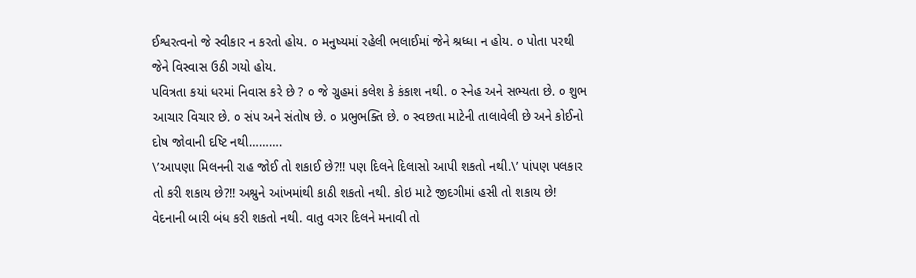ઈશ્વરત્વનો જે સ્વીકાર ન કરતો હોય. ૦ મનુષ્યમાં રહેલી ભલાઈમાં જેને શ્રધ્ધા ન હોય. ૦ પોતા પરથી જેને વિસ્વાસ ઉઠી ગયો હોય.
પવિત્રતા કયાં ધરમાં નિવાસ કરે છે ? ૦ જે ગ્રુહમાં કલેશ કે કંકાશ નથી. ૦ સ્નેહ અને સભ્યતા છે. ૦ શુભ આચાર વિચાર છે. ૦ સંપ અને સંતોષ છે. ૦ પ્રભુભક્તિ છે. ૦ સ્વછતા માટેની તાલાવેલી છે અને કોઈનો દોષ જોવાની દષ્ટિ નથી……….
\’આપણા મિલનની રાહ જોઈ તો શકાઈ છે?!! પણ દિલને દિલાસો આપી શકતો નથી.\’ પાંપણ પલકાર તો કરી શકાય છે?!! અશ્રુને આંખમાંથી કાઠી શકતો નથી. કોઇ માટે જીદગીમાં હસી તો શકાય છે! વેદનાની બારી બંધ કરી શકતો નથી. વાતુ વગર દિલને મનાવી તો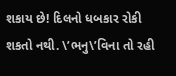શકાય છે! દિલનો ધબકાર રોકી શકતો નથી. \’ભનુ\’વિના તો રહી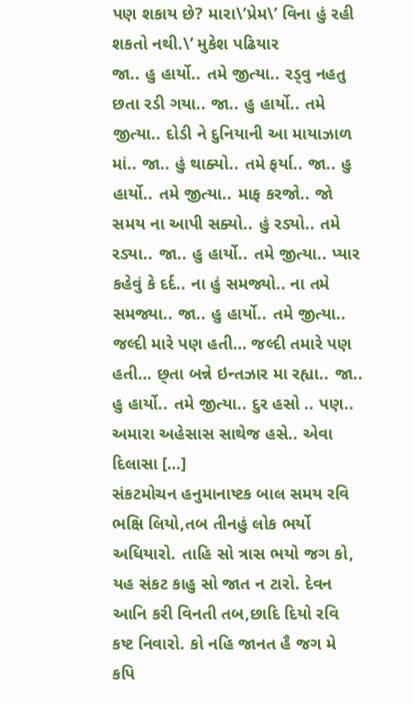પણ શકાય છે? મારા\’પ્રેમ\’ વિના હું રહી શકતો નથી.\’ મુકેશ પઢિયાર
જા.. હુ હાર્યો.. તમે જીત્યા.. રડ્વુ નહતુ છતા રડી ગયા.. જા.. હુ હાર્યો.. તમે જીત્યા.. દોડી ને દુનિયાની આ માયાઝાળ માં.. જા.. હું થાક્યો.. તમે ફર્યા.. જા.. હુ હાર્યો.. તમે જીત્યા.. માફ કરજો.. જો સમય ના આપી સક્યો.. હું રડ્યો.. તમે રડ્યા.. જા.. હુ હાર્યો.. તમે જીત્યા.. પ્યાર કહેવું કે દર્દ.. ના હું સમજ્યો.. ના તમે સમજ્યા.. જા.. હુ હાર્યો.. તમે જીત્યા.. જલ્દી મારે પણ હતી… જલ્દી તમારે પણ હતી… છ્તા બન્ને ઇન્તઝાર મા રહ્યા.. જા.. હુ હાર્યો.. તમે જીત્યા.. દુર હસો .. પણ.. અમારા અહેસાસ સાથેજ હસે.. એવા દિલાસા […]
સંકટમોચન હનુમાનાષ્ટક બાલ સમય રવિ ભક્ષિ લિયો,તબ તીનહું લોક ભર્યો અધિયારો. તાહિ સો ત્રાસ ભયો જગ કો, યહ સંકટ કાહુ સો જાત ન ટારો. દેવન આનિ કરી વિનતી તબ,છાદિ દિયો રવિ કષ્ટ નિવારો. કો નહિ જાનત હૈ જગ મે કપિ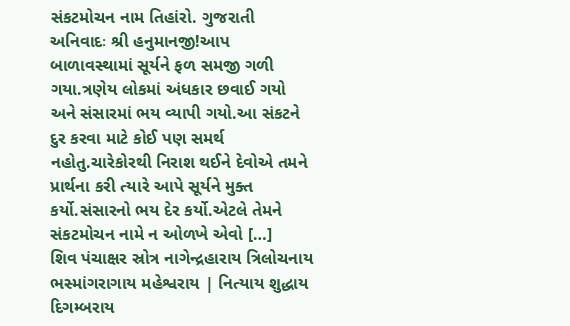સંકટમોચન નામ તિહાંરો. ગુજરાતી અનિવાદઃ શ્રી હનુમાનજી!આપ બાળાવસ્થામાં સૂર્યને ફળ સમજી ગળી ગયા.ત્રણેય લોકમાં અંધકાર છવાઈ ગયો અને સંસારમાં ભય વ્યાપી ગયો.આ સંકટને દુર કરવા માટે કોઈ પણ સમર્થ નહોતુ.ચારેકોરથી નિરાશ થઈને દેવોએ તમને પ્રાર્થના કરી ત્યારે આપે સૂર્યને મુક્ત કર્યો.સંસારનો ભય દેર કર્યો.એટલે તેમને સંકટમોચન નામે ન ઓળખે એવો […]
શિવ પંચાક્ષર સ્રોત્ર નાગેન્દ્રહારાય ત્રિલોચનાય ભસ્માંગરાગાય મહેશ્વરાય | નિત્યાય શુદ્ધાય દિગમ્બરાય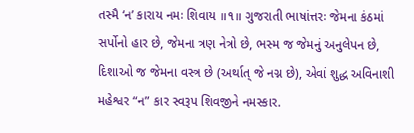તસ્મૈ ‘ન’ કારાય નમઃ શિવાય ॥૧॥ ગુજરાતી ભાષાંત્તરઃ જેમના કંઠમાં સર્પોનો હાર છે, જેમના ત્રણ નેત્રો છે, ભસ્મ જ જેમનું અનુલેપન છે, દિશાઓ જ જેમના વસ્ત્ર છે (અર્થાત્ જે નગ્ન છે), એવાં શુદ્ધ અવિનાશી મહેશ્વર “ન” કાર સ્વરૂપ શિવજીને નમસ્કાર.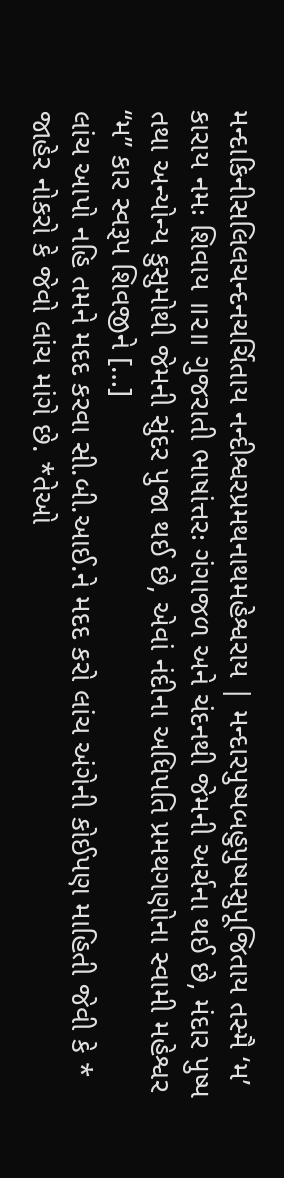મન્દાકિનીસલિલચન્દનચર્ચિતાય નન્દીશ્વરપ્રમથનાથમહેશ્વરાય | મન્દારપુષ્પબહુપુષ્પસુપૂજિતાય તસ્મૈ ‘મ’ કારાય નમઃ શિવાય ॥૨॥ ગુજરાતી ભાષાંત્તરઃ ગંગાજળ અને ચંદનથી જેમની અર્ચના થઈ છે, મંદાર પુષ્પ તથા અન્યોન્ય કુસુમોથી જેમની સુંદર પુજા થઈ છે, એવાં નંદીના અધિપતિ પ્રમથગણોના સ્વામી મહેશ્વર “મ” કાર સ્વરૂપ શિવજીને […]
લાંચ આપો નહિ તમને મદદ કરવા સી.બી.આઈ.ને મદદ કરો લાંચ અંગેની કોઈપણ માહિતી જેવી કે * જાહેર નોકરો કે જેવો લાંચ માંગે છે. *તેઓ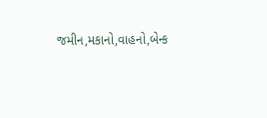જમીન,મકાનો,વાહનો,બેન્ક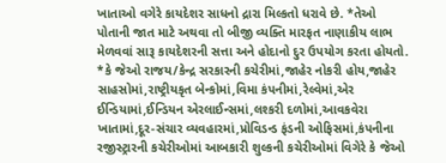ખાતાઓ વગેરે કાયદેશર સાધનો દ્રારા મિલ્કતો ધરાવે છે. *તેઓ પોતાની જાત માટે અથવા તો બીજી વ્યક્તિ મારફત નાણાકીય લાભ મેળવવાં સારૂ કાયદેશરની સત્તા અને હોદાનો દુર ઉપયોગ કરતા હોયતો. *કે જેઓ રાજય/કેન્દ્ર સરકારની કચેરીમાં,જાહેર નોકરી હોય,જાહેર સાહસોમાં,રાષ્ટ્રીયકૃત બેન્કોમાં,વિમા કંપનીમાં,રેલ્વેમાં,એર ઈન્ડિયામાં,ઈન્ડિયન એરલાઈન્સમાં,લશ્કરી દળોમાં,આવકવેરા ખાતામાં,દૂર-સંચાર વ્યવહારમાં,પ્રોવિડન્ડ ફંડની ઓફિસમાં,કંપનીના રજીસ્ટ્રારની કચેરીઓમાં આબકારી શુલ્કની કચેરીઓમાં વિગેરે કે જેઓ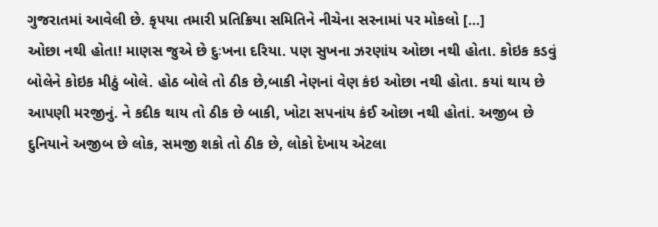ગુજરાતમાં આવેલી છે. કૃપયા તમારી પ્રતિક્રિયા સમિતિને નીચેના સરનામાં પર મોકલો […]
ઓછા નથી હોતા! માણસ જુએ છે દુઃખના દરિયા. પણ સુખના ઝરણાંય ઓછા નથી હોતા. કોઇક કડવું બોલેને કોઇક મીઠું બોલે. હોઠ બોલે તો ઠીક છે,બાકી નેણનાં વેણ કંઇ ઓછા નથી હોતા. કયાં થાય છે આપણી મરજીનું. ને કદીક થાય તો ઠીક છે બાકી, ખોટા સપનાંય કંઈ ઓછા નથી હોતાં. અજીબ છે દુનિયાને અજીબ છે લોક, સમજી શકો તો ઠીક છે, લોકો દેખાય એટલા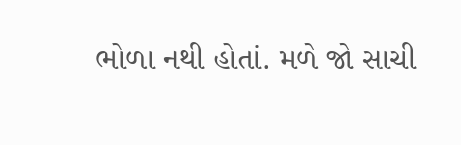ભોળા નથી હોતાં. મળે જો સાચી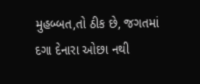મુહબ્બત,તો ઠીક છે, જગતમાં દગા દેનારા ઓછા નથી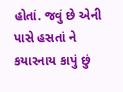હોતાં. જવું છે એની પાસે હસતાં ને કયારનાય કાપું છું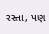રસ્તા, પણ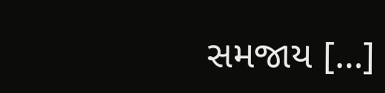સમજાય […]